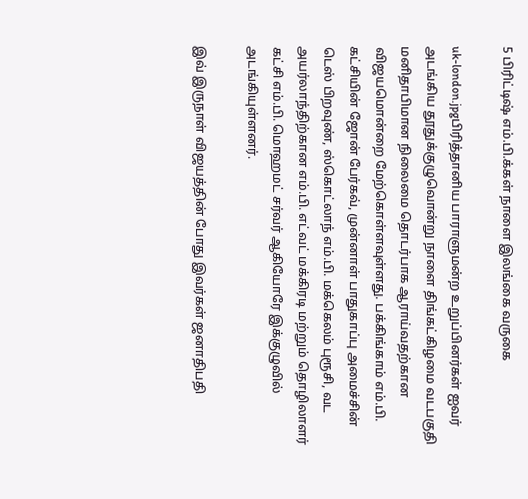5 பிரிட்டிஷ் எம்.பி.க்கள் நாளை இலங்கை வருகை

uk-london.jpgபிரித்தானிய பாராளுமன்ற உறுப்பினர்கள் ஐவர் அடங்கிய தூதுக்குழுவொன்று நாளை திங்கட்கிழமை வடபகுதி மனிதாபிமான நிலைமை தொடர்பாக ஆராய்வதற்கான விஜயமொன்றை மேற்கொள்ளவுள்ளது. பக்கிங்காம் எம்.பி. கட்சியின் ஜோன் பேர்கவ், முன்னாள் பாதுகாப்பு அமைச்சின் டெஸ் பிறவுண், ஸ்கொட்லாந் எம்.பி. மக்கெலம் புரூசி, வட அயர்லாந்திற்கான எம்.பி. எட்வட் மக்கிரடி மற்றும் தொழிலாளர் கட்சி எம்.பி. மொஹமட் சர்வர் ஆகியோரே இக்குழுவில் அடங்கியுள்ளனர்.

இவ் இருநாள் விஜயத்தின் போது இவர்கள் ஜனாதிபதி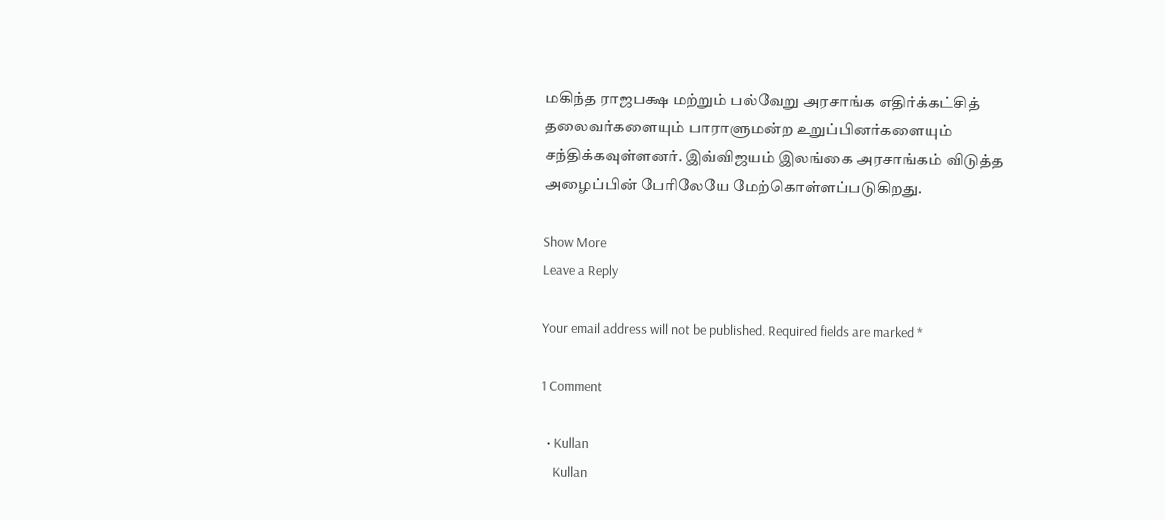மகிந்த ராஜபக்ஷ மற்றும் பல்வேறு அரசாங்க எதிர்க்கட்சித் தலைவர்களையும் பாராளுமன்ற உறுப்பினர்களையும் சந்திக்கவுள்ளனர். இவ்விஜயம் இலங்கை அரசாங்கம் விடுத்த அழைப்பின் பேரிலேயே மேற்கொள்ளப்படுகிறது.

Show More
Leave a Reply

Your email address will not be published. Required fields are marked *

1 Comment

  • Kullan
    Kullan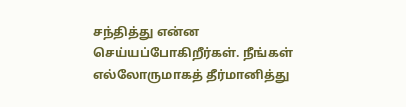சந்தித்து என்ன செய்யப்போகிறீர்கள். நீங்கள் எல்லோருமாகத் தீர்மானித்து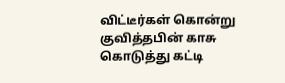விட்டீர்கள் கொன்று குவித்தபின் காசு கொடுத்து கட்டி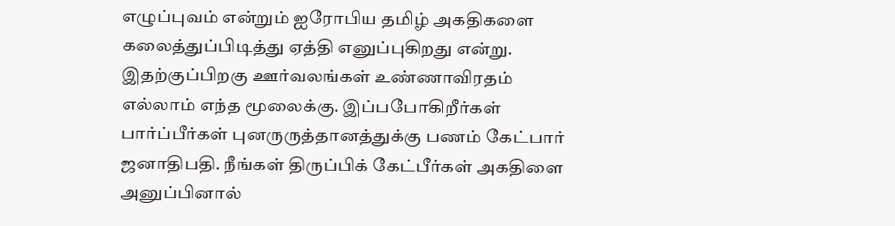எழுப்புவம் என்றும் ஐரோபிய தமிழ் அகதிகளை கலைத்துப்பிடித்து ஏத்தி எனுப்புகிறது என்று. இதற்குப்பிறகு ஊர்வலங்கள் உண்ணாவிரதம் எல்லாம் எந்த மூலைக்கு. இப்பபோகிறீர்கள் பார்ப்பீர்கள் புனருருத்தானத்துக்கு பணம் கேட்பார் ஜனாதிபதி. நீங்கள் திருப்பிக் கேட்பீர்கள் அகதிளை அனுப்பினால்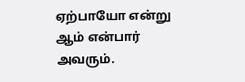ஏற்பாயோ என்று ஆம் என்பார் அவரும்.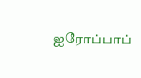ஐரோப்பாப்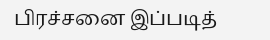பிரச்சனை இப்படித்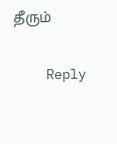தீரும்

    Reply